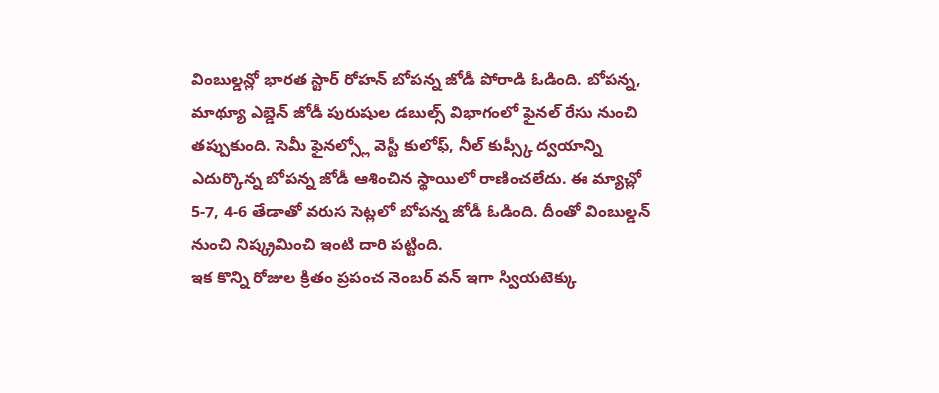వింబుల్డన్లో భారత స్టార్ రోహన్ బోపన్న జోడీ పోరాడి ఓడింది. బోపన్న, మాథ్యూ ఎబ్డెన్ జోడీ పురుషుల డబుల్స్ విభాగంలో ఫైనల్ రేసు నుంచి తప్పుకుంది. సెమీ ఫైనల్స్లో వెస్టీ కులోఫ్, నీల్ కుప్స్కీ ద్వయాన్ని ఎదుర్కొన్న బోపన్న జోడీ ఆశించిన స్థాయిలో రాణించలేదు. ఈ మ్యాచ్లో 5-7, 4-6 తేడాతో వరుస సెట్లలో బోపన్న జోడీ ఓడింది. దీంతో వింబుల్డన్ నుంచి నిష్క్రమించి ఇంటి దారి పట్టింది.
ఇక కొన్ని రోజుల క్రితం ప్రపంచ నెంబర్ వన్ ఇగా స్వియటెక్కు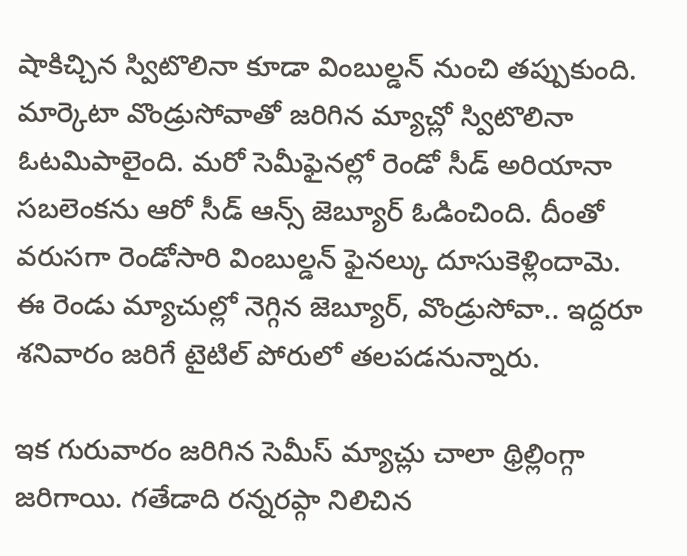షాకిచ్చిన స్విటొలినా కూడా వింబుల్డన్ నుంచి తప్పుకుంది. మార్కెటా వొండ్రుసోవాతో జరిగిన మ్యాచ్లో స్విటొలినా ఓటమిపాలైంది. మరో సెమీఫైనల్లో రెండో సీడ్ అరియానా సబలెంకను ఆరో సీడ్ ఆన్స్ జెబ్యూర్ ఓడించింది. దీంతో వరుసగా రెండోసారి వింబుల్డన్ ఫైనల్కు దూసుకెళ్లిందామె. ఈ రెండు మ్యాచుల్లో నెగ్గిన జెబ్యూర్, వొండ్రుసోవా.. ఇద్దరూ శనివారం జరిగే టైటిల్ పోరులో తలపడనున్నారు.

ఇక గురువారం జరిగిన సెమీస్ మ్యాచ్లు చాలా థ్రిల్లింగ్గా జరిగాయి. గతేడాది రన్నరప్గా నిలిచిన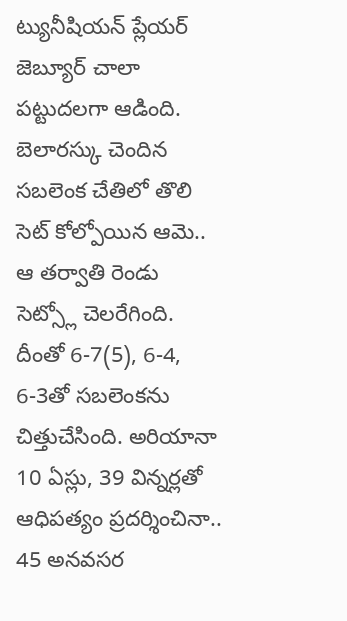ట్యునీషియన్ ప్లేయర్ జెబ్యూర్ చాలా పట్టుదలగా ఆడింది. బెలారస్కు చెందిన సబలెంక చేతిలో తొలి సెట్ కోల్పోయిన ఆమె.. ఆ తర్వాతి రెండు సెట్స్లో చెలరేగింది. దీంతో 6-7(5), 6-4, 6-3తో సబలెంకను చిత్తుచేసింది. అరియానా 10 ఏస్లు, 39 విన్నర్లతో ఆధిపత్యం ప్రదర్శించినా.. 45 అనవసర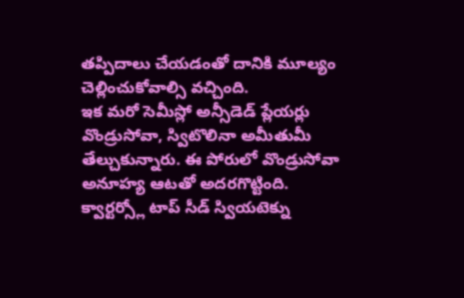తప్పిదాలు చేయడంతో దానికి మూల్యం చెల్లించుకోవాల్సి వచ్చింది.
ఇక మరో సెమీస్లో అన్సీడెడ్ ప్లేయర్లు వొండ్రుసోవా, స్విటొలినా అమీతుమీ తేల్చుకున్నారు. ఈ పోరులో వొండ్రుసోవా అనూహ్య ఆటతో అదరగొట్టింది. క్వార్టర్స్లో టాప్ సీడ్ స్వియటెక్ను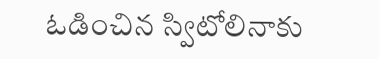ఓడించిన స్విటోలినాకు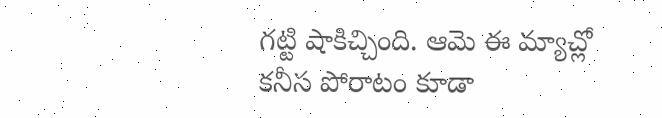గట్టి షాకిచ్చింది. ఆమె ఈ మ్యాచ్లో కనీస పోరాటం కూడా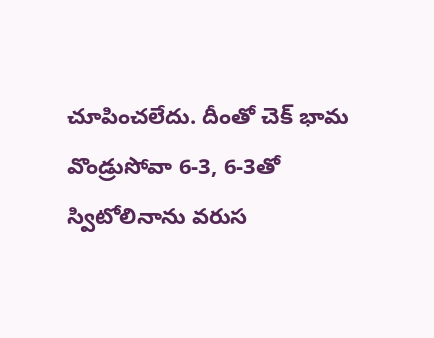చూపించలేదు. దీంతో చెక్ భామ వొండ్రుసోవా 6-3, 6-3తో స్విటోలినాను వరుస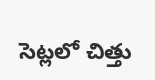సెట్లలో చిత్తు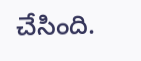చేసింది.